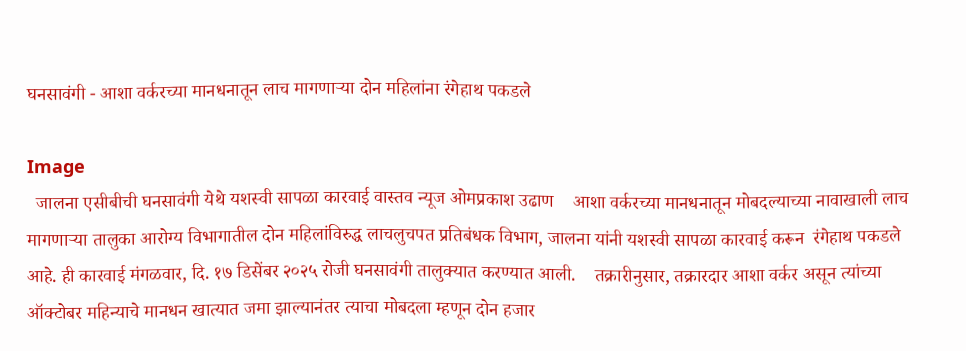घनसावंगी - आशा वर्करच्या मानधनातून लाच मागणाऱ्या दोन महिलांना रंगेहाथ पकडले

Image
  जालना एसीबीची घनसावंगी येथे यशस्वी सापळा कारवाई वास्तव न्यूज ओमप्रकाश उढाण    आशा वर्करच्या मानधनातून मोबदल्याच्या नावाखाली लाच मागणाऱ्या तालुका आरोग्य विभागातील दोन महिलांविरुद्ध लाचलुचपत प्रतिबंधक विभाग, जालना यांनी यशस्वी सापळा कारवाई करून  रंगेहाथ पकडले आहे. ही कारवाई मंगळवार, दि. १७ डिसेंबर २०२५ रोजी घनसावंगी तालुक्यात करण्यात आली.    तक्रारीनुसार, तक्रारदार आशा वर्कर असून त्यांच्या ऑक्टोबर महिन्याचे मानधन खात्यात जमा झाल्यानंतर त्याचा मोबदला म्हणून दोन हजार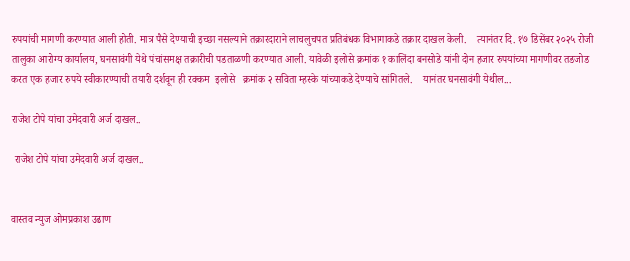रुपयांची मागणी करण्यात आली होती. मात्र पैसे देण्याची इच्छा नसल्याने तक्रारदाराने लाचलुचपत प्रतिबंधक विभागाकडे तक्रार दाखल केली.    त्यानंतर दि. १७ डिसेंबर २०२५ रोजी तालुका आरोग्य कार्यालय, घनसावंगी येथे पंचांसमक्ष तक्रारीची पडताळणी करण्यात आली. यावेळी इलोसे क्रमांक १ कालिंदा बनसोडे यांनी दोन हजार रुपयांच्या मागणीवर तडजोड करत एक हजार रुपये स्वीकारण्याची तयारी दर्शवून ही रक्कम  इलोसे   क्रमांक २ सविता म्हस्के यांच्याकडे देण्याचे सांगितले.    यानंतर घनसावंगी येथील...

राजेश टोपे यांचा उमेदवारी अर्ज दाखल..

 राजेश टोपे यांचा उमेदवारी अर्ज दाखल..


वास्तव न्युज ओमप्रकाश उढाण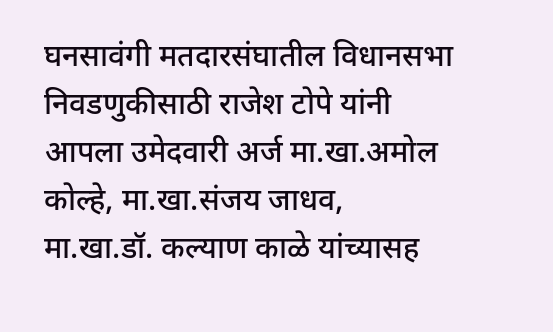घनसावंगी मतदारसंघातील विधानसभा निवडणुकीसाठी राजेश टोपे यांनी आपला उमेदवारी अर्ज मा.खा.अमोल कोल्हे, मा.खा.संजय जाधव, मा.खा.डॉ. कल्याण काळे यांच्यासह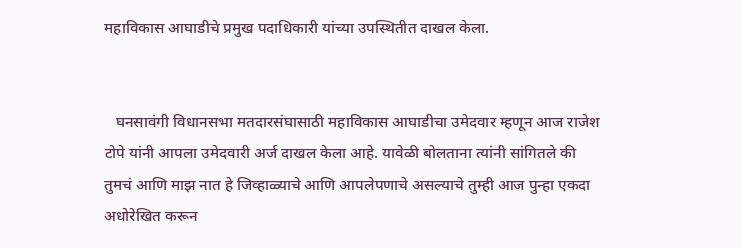महाविकास आघाडीचे प्रमुख पदाधिकारी यांच्या उपस्थितीत दाखल केला.


   घनसावंगी विधानसभा मतदारसंघासाठी महाविकास आघाडीचा उमेदवार म्हणून आज राजेश टोपे यांनी आपला उमेदवारी अर्ज दाखल केला आहे. यावेळी बोलताना त्यांनी सांगितले की तुमचं आणि माझ नात हे जिव्हाळ्याचे आणि आपलेपणाचे असल्याचे तुम्ही आज पुन्हा एकदा अधोरेखित करून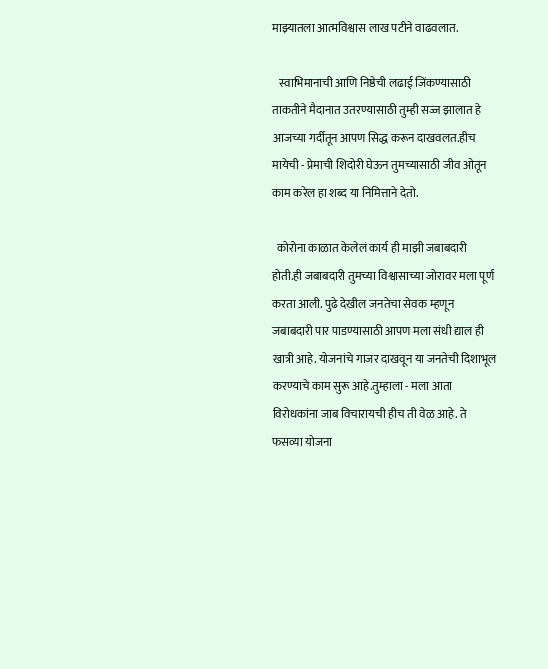माझ्यातला आत्मविश्वास लाख पटीने वाढवलात.

   स्वाभिमानाची आणि निष्ठेची लढाई जिंकण्यासाठी ताकतीने मैदानात उतरण्यासाठी तुम्ही सज्ज झालात हे आजच्या गर्दीतून आपण सिद्ध करून दाखवलत.हीच मायेची - प्रेमाची शिदोरी घेऊन तुमच्यासाठी जीव ओतून काम करेल हा शब्द या निमित्ताने देतो.

  कोरोना काळात केलेलं कार्य ही माझी जबाबदारी होती.ही जबाबदारी तुमच्या विश्वासाच्या जोरावर मला पूर्ण करता आली. पुढे देखील जनतेचा सेवक म्हणून जबाबदारी पार पाडण्यासाठी आपण मला संधी द्याल ही खात्री आहे. योजनांचे गाजर दाखवून या जनतेची दिशाभूल करण्याचे काम सुरू आहे.तुम्हाला - मला आता विरोधकांना जाब विचारायची हीच ती वेळ आहे. ते फसव्या योजना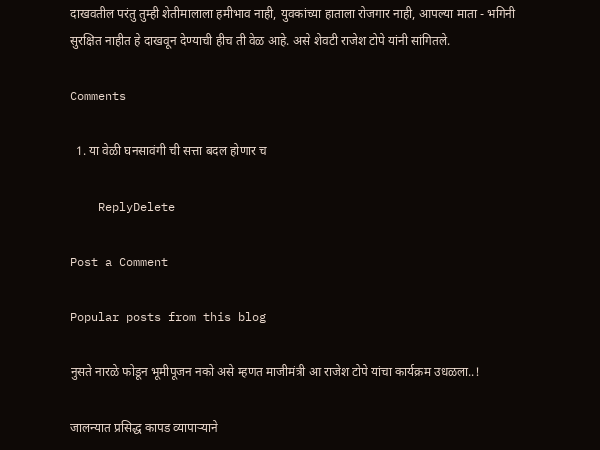दाखवतील परंतु तुम्ही शेतीमालाला हमीभाव नाही, युवकांच्या हाताला रोजगार नाही, आपल्या माता - भगिनी सुरक्षित नाहीत हे दाखवून देण्याची हीच ती वेळ आहे. असे शेवटी राजेश टोपे यांनी सांगितले.

Comments

  1. या वेळी घनसावंगी ची सत्ता बदल होणार च

    ReplyDelete

Post a Comment

Popular posts from this blog

नुसते नारळे फोडून भूमीपूजन नको असे म्हणत माजीमंत्री आ राजेश टोपे यांचा कार्यक्रम उधळला..!

जालन्यात प्रसिद्ध कापड व्यापाऱ्याने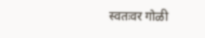स्वतःवर गोळी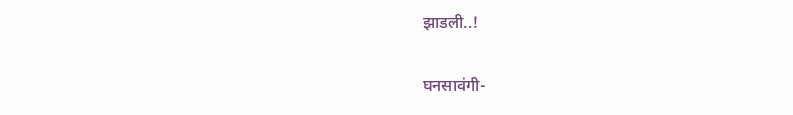झाडली..!

घनसावंगी-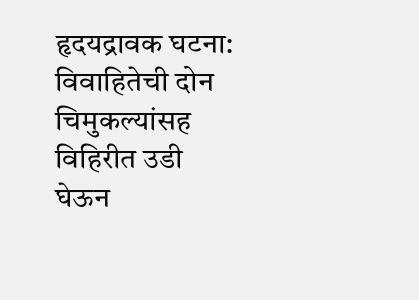हृदयद्रावक घटना: विवाहितेची दोन चिमुकल्यांसह विहिरीत उडी घेऊन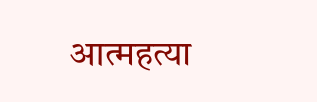आत्महत्या